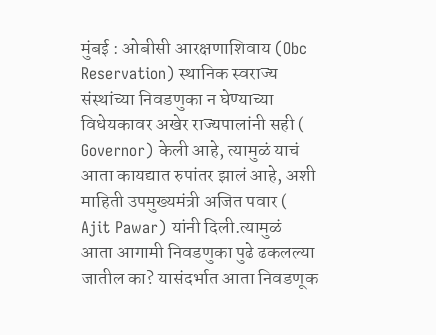मुंबई : ओबीसी आरक्षणाशिवाय (Obc Reservation) स्थानिक स्वराज्य संस्थांच्या निवडणुका न घेण्याच्या विधेयकावर अखेर राज्यपालांनी सही ( Governor) केली आहे, त्यामुळं याचं आता कायद्यात रुपांतर झालं आहे, अशी माहिती उपमुख्यमंत्री अजित पवार ( Ajit Pawar) यांनी दिली.त्यामुळं आता आगामी निवडणुका पुढे ढकलल्या जातील का? यासंदर्भात आता निवडणूक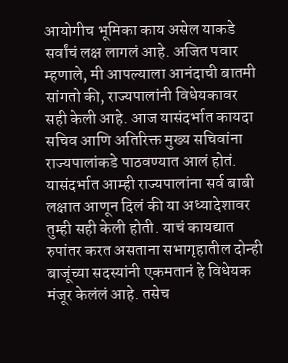आयोगीच भूमिका काय असेल याकडे सर्वांचं लक्ष लागलं आहे. अजित पवार म्हणाले, मी आपल्याला आनंदाची बातमी सांगतो की, राज्यपालांनी विधेयकावर सही केली आहे. आज यासंदर्भात कायदा सचिव आणि अतिरिक्त मुख्य सचिवांना राज्यपालांकडे पाठवण्यात आलं होतं. यासंदर्भात आम्ही राज्यपालांना सर्व बाबी लक्षात आणून दिलं की या अध्यादेशावर तुम्ही सही केली होती. याचं कायद्यात रुपांतर करत असताना सभागृहातील दोन्ही बाजूंच्या सदस्यांनी एकमतानं हे विधेयक मंजूर केलंलं आहे. तसेच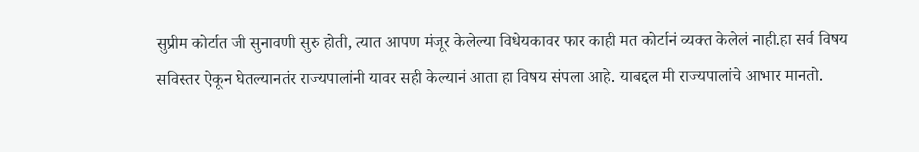सुप्रीम कोर्टात जी सुनावणी सुरु होती, त्यात आपण मंजूर केलेल्या विधेयकावर फार काही मत कोर्टानं व्यक्त केलेलं नाही.हा सर्व विषय सविस्तर ऐकून घेतल्यानतंर राज्यपालांनी यावर सही केल्यानं आता हा विषय संपला आहे. याबद्दल मी राज्यपालांचे आभार मानतो.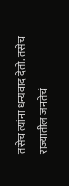तसेच त्यांना धन्यवाद देतो. तसेच राज्यातील जनतेचं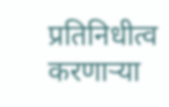प्रतिनिधीत्व करणाऱ्या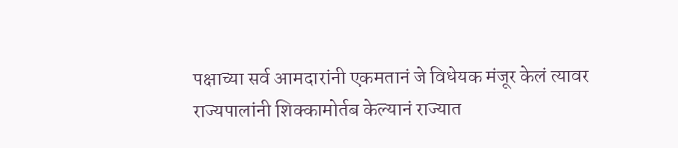पक्षाच्या सर्व आमदारांनी एकमतानं जे विधेयक मंजूर केलं त्यावर राज्यपालांनी शिक्कामोर्तब केल्यानं राज्यात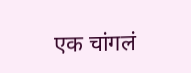एक चांगलं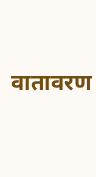वातावरण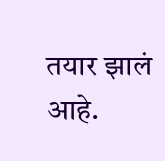तयार झालं आहे.